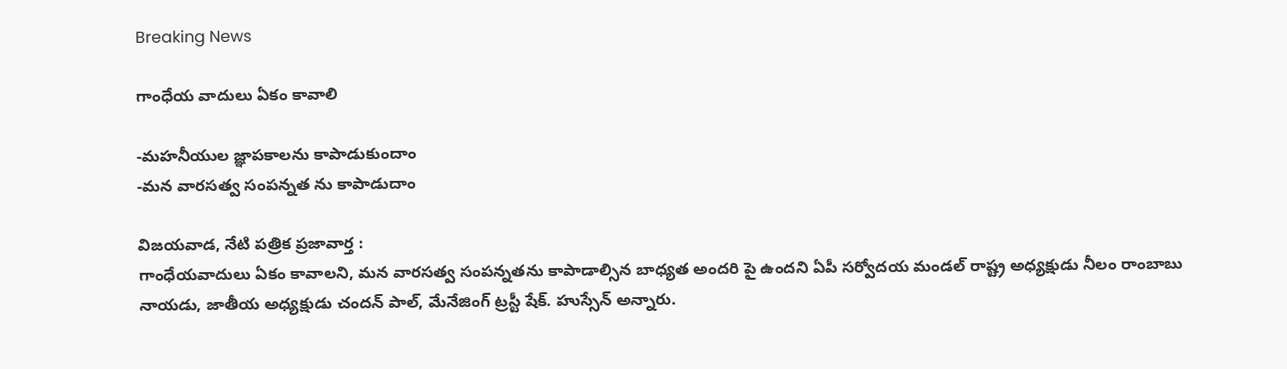Breaking News

గాంధేయ వాదులు ఏకం కావాలి

-మహనీయుల జ్ఞాపకాలను కాపాడుకుందాం
-మన వారసత్వ సంపన్నత ను కాపాడుదాం

విజయవాడ, నేటి పత్రిక ప్రజావార్త :
గాంధేయవాదులు ఏకం కావాలని, మన వారసత్వ సంపన్నతను కాపాడాల్సిన బాధ్యత అందరి పై ఉందని ఏపీ సర్వోదయ మండల్ రాష్ట్ర అధ్యక్షుడు నీలం రాంబాబు నాయడు, జాతీయ అధ్యక్షుడు చందన్ పాల్, మేనేజింగ్ ట్రస్టీ షేక్. హుస్సేన్ అన్నారు.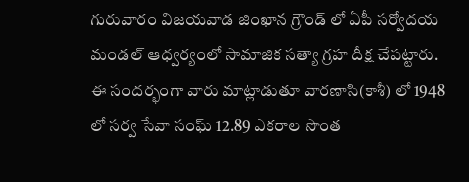గురువారం విజయవాడ జింఖాన గ్రౌండ్ లో ఏపీ సర్వోదయ మండల్ ఆధ్వర్యంలో సామాజిక సత్యా గ్రహ దీక్ష చేపట్టారు. ఈ సందర్భంగా వారు మాట్లాడుతూ వారణాసి(కాశీ) లో 1948 లో సర్వ సేవా సంఘ్ 12.89 ఎకరాల సొంత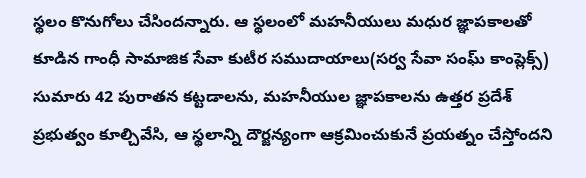స్థలం కొనుగోలు చేసిందన్నారు. ఆ స్థలంలో మహనీయులు మధుర జ్ఞాపకాలతో కూడిన గాంధీ సామాజిక సేవా కుటీర సముదాయాలు(సర్వ సేవా సంఘ్ కాంప్లెక్స్) సుమారు 42 పురాతన కట్టడాలను, మహనీయుల జ్ఞాపకాలను ఉత్తర ప్రదేశ్ ప్రభుత్వం కూల్చివేసి, ఆ స్థలాన్ని దౌర్జన్యంగా ఆక్రమించుకునే ప్రయత్నం చేస్తోందని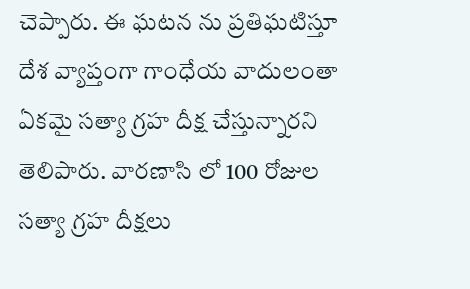చెప్పారు. ఈ ఘటన ను ప్రతిఘటిస్తూ దేశ వ్యాప్తంగా గాంధేయ వాదులంతా ఏకమై సత్యా గ్రహ దీక్ష చేస్తున్నారని తెలిపారు. వారణాసి లో 100 రోజుల సత్యా గ్రహ దీక్షలు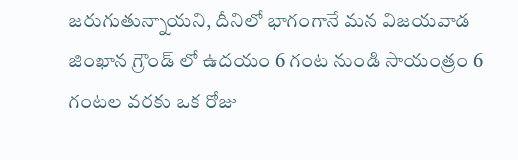జరుగుతున్నాయని, దీనిలో భాగంగానే మన విజయవాడ జింఖాన గ్రౌండ్ లో ఉదయం 6 గంట నుండి సాయంత్రం 6 గంటల వరకు ఒక రోజు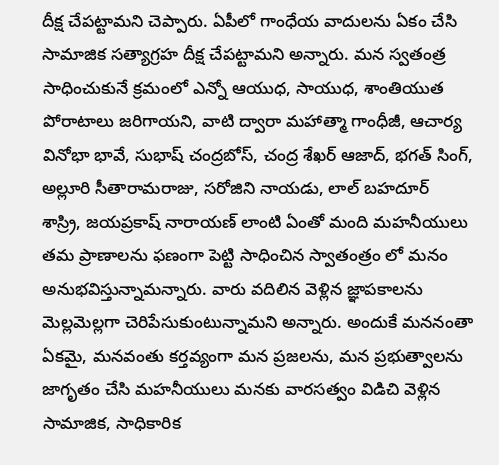దీక్ష చేపట్టామని చెప్పారు. ఏపీలో గాంధేయ వాదులను ఏకం చేసి సామాజిక సత్యాగ్రహ దీక్ష చేపట్టామని అన్నారు. మన స్వతంత్ర సాధించుకునే క్రమంలో ఎన్నో ఆయుధ, సాయుధ, శాంతియుత పోరాటాలు జరిగాయని, వాటి ద్వారా మహాత్మా గాంధీజీ, ఆచార్య వినోభా భావే, సుభాష్ చంద్రబోస్, చంద్ర శేఖర్ ఆజాద్, భగత్ సింగ్, అల్లూరి సీతారామరాజు, సరోజిని నాయడు, లాల్ బహదూర్ శాస్ర్రి, జయప్రకాష్ నారాయణ్ లాంటి ఏంతో మంది మహనీయులు తమ ప్రాణాలను ఫణంగా పెట్టి సాధించిన స్వాతంత్రం లో మనం అనుభవిస్తున్నామన్నారు. వారు వదిలిన వెళ్లిన జ్ఞాపకాలను మెల్లమెల్లగా చెరిపేసుకుంటున్నామని అన్నారు. అందుకే మననంతా ఏకమై, మనవంతు కర్తవ్యంగా మన ప్రజలను, మన ప్రభుత్వాలను జాగృతం చేసి మహనీయులు మనకు వారసత్వం విడిచి వెళ్లిన సామాజిక, సాధికారిక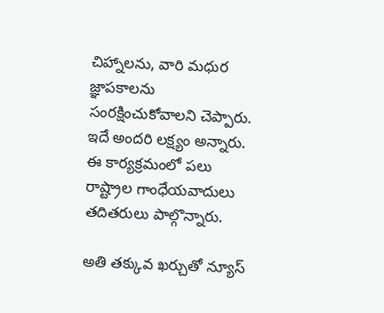చిహ్నాలను, వారి మధుర జ్ఞాపకాలను సంరక్షించుకోవాలని చెప్పారు. ఇదే అందరి లక్ష్యం అన్నారు. ఈ కార్యక్రమంలో పలు రాష్ట్రాల గాంధేయవాదులు తదితరులు పాల్గొన్నారు.

అతి తక్కువ ఖర్చుతో న్యూస్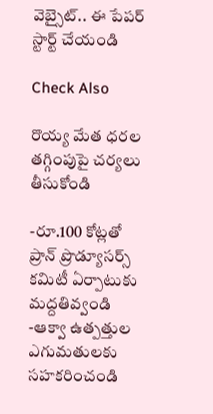వెబ్సైట్.. ఈ పేపర్ స్టార్ట్ చేయండి

Check Also

రొయ్య మేత ధరల తగ్గింపుపై చర్యలు తీసుకోండి

-రూ.100 కోట్లతో ప్రాన్ ప్రొడ్యూసర్స్ కమిటీ ఏర్పాటుకు మద్దతివ్వండి -ఆక్వా ఉత్పత్తుల ఎగుమతులకు సహకరించండి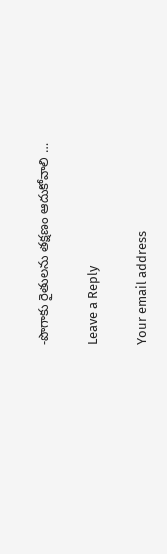-పొగాకు రైతులను తక్షణం ఆదుకోవాలి …

Leave a Reply

Your email address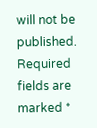will not be published. Required fields are marked *